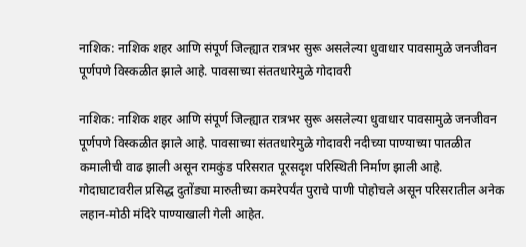नाशिक: नाशिक शहर आणि संपूर्ण जिल्ह्यात रात्रभर सुरू असलेल्या धुवाधार पावसामुळे जनजीवन पूर्णपणे विस्कळीत झाले आहे. पावसाच्या संततधारेमुळे गोदावरी

नाशिक: नाशिक शहर आणि संपूर्ण जिल्ह्यात रात्रभर सुरू असलेल्या धुवाधार पावसामुळे जनजीवन पूर्णपणे विस्कळीत झाले आहे. पावसाच्या संततधारेमुळे गोदावरी नदीच्या पाण्याच्या पातळीत कमालीची वाढ झाली असून रामकुंड परिसरात पूरसदृश परिस्थिती निर्माण झाली आहे.
गोदाघाटावरील प्रसिद्ध दुतोंड्या मारुतीच्या कमरेपर्यंत पुराचे पाणी पोहोचले असून परिसरातील अनेक लहान-मोठी मंदिरे पाण्याखाली गेली आहेत.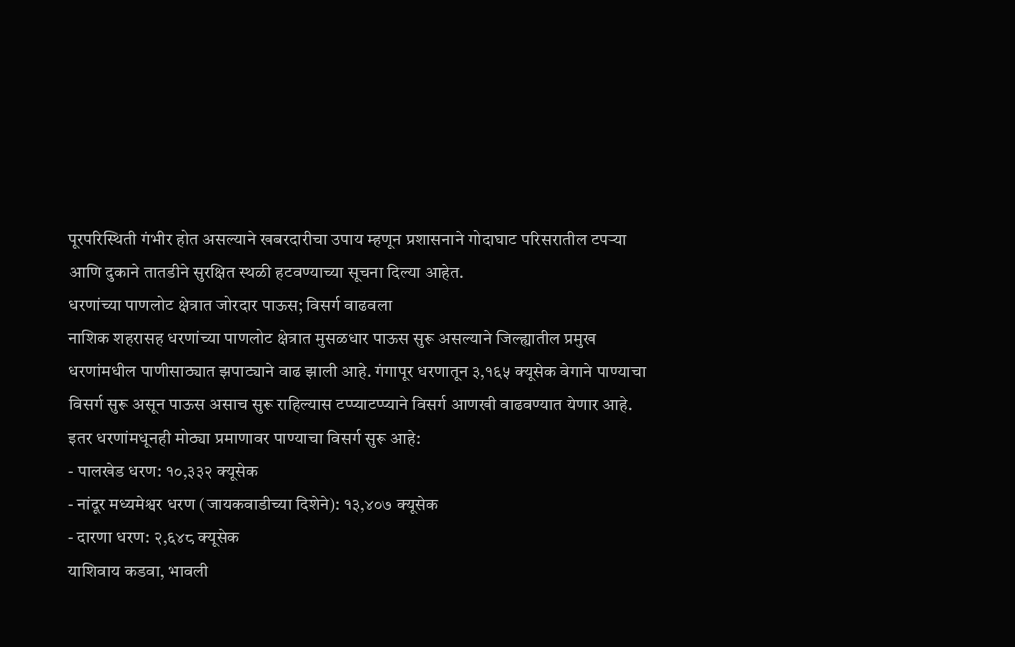पूरपरिस्थिती गंभीर होत असल्याने खबरदारीचा उपाय म्हणून प्रशासनाने गोदाघाट परिसरातील टपऱ्या आणि दुकाने तातडीने सुरक्षित स्थळी हटवण्याच्या सूचना दिल्या आहेत.
धरणांच्या पाणलोट क्षेत्रात जोरदार पाऊस; विसर्ग वाढवला
नाशिक शहरासह धरणांच्या पाणलोट क्षेत्रात मुसळधार पाऊस सुरू असल्याने जिल्ह्यातील प्रमुख धरणांमधील पाणीसाठ्यात झपाट्याने वाढ झाली आहे. गंगापूर धरणातून ३,१६५ क्यूसेक वेगाने पाण्याचा विसर्ग सुरू असून पाऊस असाच सुरू राहिल्यास टप्प्याटप्प्याने विसर्ग आणखी वाढवण्यात येणार आहे.
इतर धरणांमधूनही मोठ्या प्रमाणावर पाण्याचा विसर्ग सुरू आहे:
- पालखेड धरण: १०,३३२ क्यूसेक
- नांदूर मध्यमेश्वर धरण (जायकवाडीच्या दिशेने): १३,४०७ क्यूसेक
- दारणा धरण: २,६४८ क्यूसेक
याशिवाय कडवा, भावली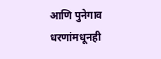आणि पुनेगाव धरणांमधूनही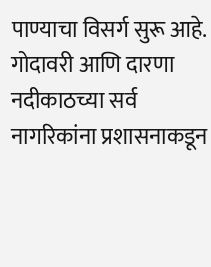पाण्याचा विसर्ग सुरू आहे. गोदावरी आणि दारणा नदीकाठच्या सर्व नागरिकांना प्रशासनाकडून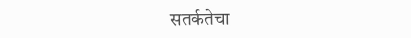सतर्कतेचा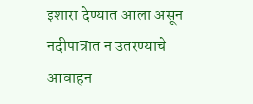इशारा देण्यात आला असून नदीपात्रात न उतरण्याचे आवाहन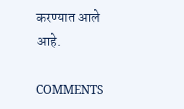करण्यात आले आहे.

COMMENTS